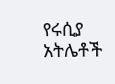የሩሲያ አትሌቶች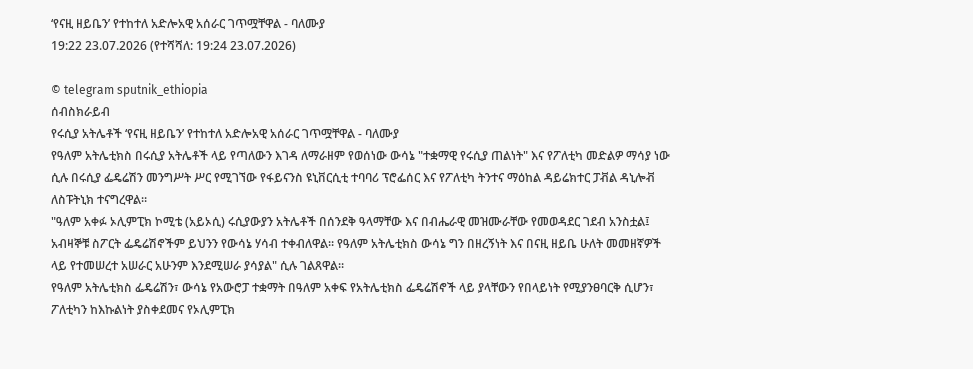‘የናዚ ዘይቤን’ የተከተለ አድሎአዊ አሰራር ገጥሟቸዋል - ባለሙያ
19:22 23.07.2026 (የተሻሻለ: 19:24 23.07.2026)

© telegram sputnik_ethiopia
ሰብስክራይብ
የሩሲያ አትሌቶች ‘የናዚ ዘይቤን’ የተከተለ አድሎአዊ አሰራር ገጥሟቸዋል - ባለሙያ
የዓለም አትሌቲክስ በሩሲያ አትሌቶች ላይ የጣለውን እገዳ ለማራዘም የወሰነው ውሳኔ "ተቋማዊ የሩሲያ ጠልነት" እና የፖለቲካ መድልዎ ማሳያ ነው ሲሉ በሩሲያ ፌዴሬሽን መንግሥት ሥር የሚገኘው የፋይናንስ ዩኒቨርሲቲ ተባባሪ ፕሮፌሰር እና የፖለቲካ ትንተና ማዕከል ዳይሬክተር ፓቭል ዳኒሎቭ ለስፑትኒክ ተናግረዋል።
"ዓለም አቀፉ ኦሊምፒክ ኮሚቴ (አይኦሲ) ሩሲያውያን አትሌቶች በሰንደቅ ዓላማቸው እና በብሔራዊ መዝሙራቸው የመወዳደር ገደብ አንስቷል፤ አብዛኞቹ ስፖርት ፌዴሬሽኖችም ይህንን የውሳኔ ሃሳብ ተቀብለዋል። የዓለም አትሌቲክስ ውሳኔ ግን በዘረኝነት እና በናዚ ዘይቤ ሁለት መመዘኛዎች ላይ የተመሠረተ አሠራር አሁንም እንደሚሠራ ያሳያል" ሲሉ ገልጸዋል።
የዓለም አትሌቲክስ ፌዴሬሽን፣ ውሳኔ የአውሮፓ ተቋማት በዓለም አቀፍ የአትሌቲክስ ፌዴሬሽኖች ላይ ያላቸውን የበላይነት የሚያንፀባርቅ ሲሆን፣ ፖለቲካን ከእኩልነት ያስቀደመና የኦሊምፒክ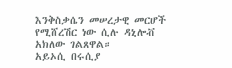እንቅስቃሴን መሠረታዊ መርሆች የሚሸረሽር ነው ሲሉ ዳኒሎቭ አክለው ገልጸዋል።
አይኦሲ በሩሲያ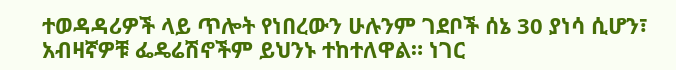ተወዳዳሪዎች ላይ ጥሎት የነበረውን ሁሉንም ገደቦች ሰኔ 30 ያነሳ ሲሆን፣ አብዛኛዎቹ ፌዴሬሽኖችም ይህንኑ ተከተለዋል። ነገር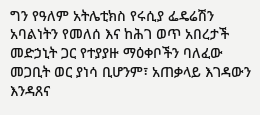ግን የዓለም አትሌቲክስ የሩሲያ ፌዴሬሽን አባልነትን የመለሰ እና ከሕገ ወጥ አበረታች መድኃኒት ጋር የተያያዙ ማዕቀቦችን ባለፈው መጋቢት ወር ያነሳ ቢሆንም፣ አጠቃላይ እገዳውን እንዳጸና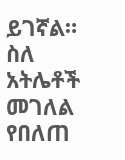ይገኛል።
ስለ አትሌቶች መገለል የበለጠ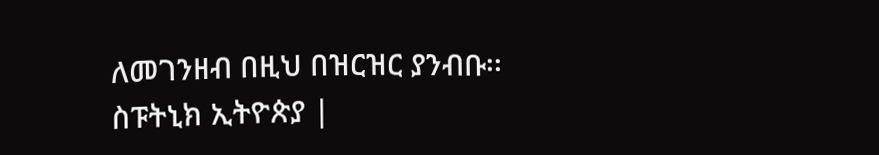ለመገንዘብ በዚህ በዝርዝር ያንብቡ፡፡
ስፑትኒክ ኢትዮጵያ |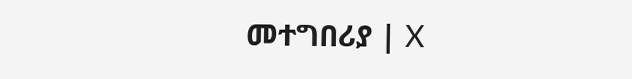መተግበሪያ | X